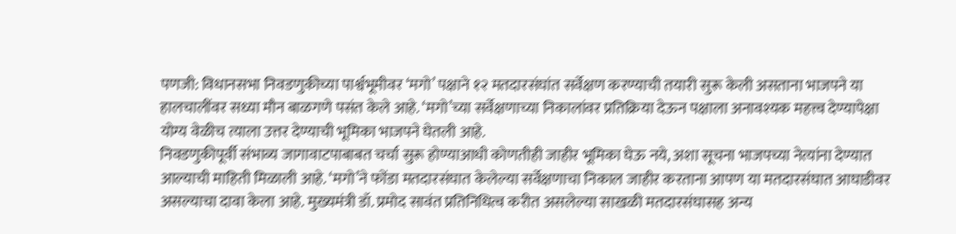पणजी: विधानसभा निवडणुकीच्या पार्श्वभूमीवर ‘मगो’ पक्षाने १२ मतदारसंघांत सर्वेक्षण करण्याची तयारी सुरू केली असताना भाजपने या हालचालींवर सध्या मौन बाळगणे पसंत केले आहे. ‘मगो’च्या सर्वेक्षणाच्या निकालांवर प्रतिक्रिया देऊन पक्षाला अनावश्यक महत्त्व देण्यापेक्षा योग्य वेळीच त्याला उत्तर देण्याची भूमिका भाजपने घेतली आहे.
निवडणुकीपूर्वी संभाव्य जागावाटपाबाबत चर्चा सुरू होण्याआधी कोणतीही जाहीर भूमिका घेऊ नये, अशा सूचना भाजपच्या नेत्यांना देण्यात आल्याची माहिती मिळाली आहे. ‘मगो’ने फोंडा मतदारसंघात केलेल्या सर्वेक्षणाचा निकाल जाहीर करताना आपण या मतदारसंघात आघाडीवर असल्याचा दावा केला आहे. मुख्यमंत्री डॉ. प्रमोद सावंत प्रतिनिधित्व करीत असलेल्या साखळी मतदारसंघासह अन्य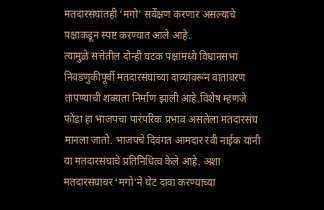मतदारसंघांतही ‘मगो’ सर्वेक्षण करणार असल्याचे पक्षाकडून स्पष्ट करण्यात आले आहे.
त्यामुळे सत्तेतील दोन्ही घटक पक्षांमध्ये विधानसभा निवडणुकीपूर्वी मतदारसंघांच्या दाव्यांवरून वातावरण तापण्याची शक्यता निर्माण झाली आहे.विशेष म्हणजे फोंडा हा भाजपचा पारंपरिक प्रभाव असलेला मतदारसंघ मानला जातो. भाजपचे दिवंगत आमदार रवी नाईक यांनी या मतदारसंघाचे प्रतिनिधित्व केले आहे. अशा मतदारसंघावर ‘मगो’ने थेट दावा करण्याच्या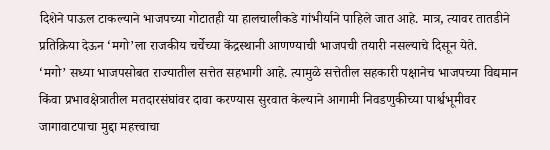दिशेने पाऊल टाकल्याने भाजपच्या गोटातही या हालचालीकडे गांभीर्याने पाहिले जात आहे. मात्र, त्यावर तातडीने प्रतिक्रिया देऊन ‘मगो’ला राजकीय चर्चेच्या केंद्रस्थानी आणण्याची भाजपची तयारी नसल्याचे दिसून येते.
‘मगो’ सध्या भाजपसोबत राज्यातील सत्तेत सहभागी आहे. त्यामुळे सत्तेतील सहकारी पक्षानेच भाजपच्या विद्यमान किंवा प्रभावक्षेत्रातील मतदारसंघांवर दावा करण्यास सुरवात केल्याने आगामी निवडणुकीच्या पार्श्वभूमीवर जागावाटपाचा मुद्दा महत्त्वाचा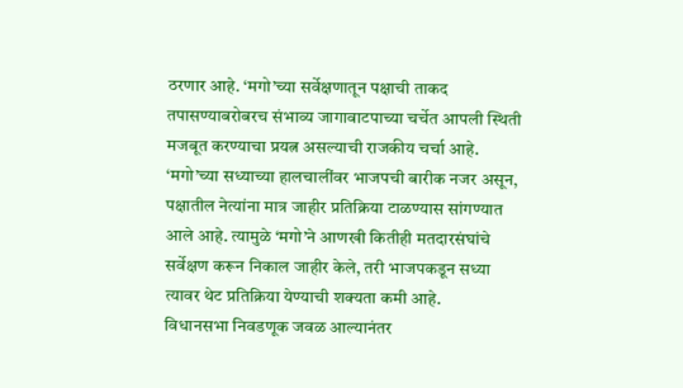ठरणार आहे. ‘मगो’च्या सर्वेक्षणातून पक्षाची ताकद तपासण्याबरोबरच संभाव्य जागावाटपाच्या चर्चेत आपली स्थिती मजबूत करण्याचा प्रयत्न असल्याची राजकीय चर्चा आहे.
‘मगो’च्या सध्याच्या हालचालींवर भाजपची बारीक नजर असून, पक्षातील नेत्यांना मात्र जाहीर प्रतिक्रिया टाळण्यास सांगण्यात आले आहे. त्यामुळे ‘मगो’ने आणखी कितीही मतदारसंघांचे सर्वेक्षण करून निकाल जाहीर केले, तरी भाजपकडून सध्या त्यावर थेट प्रतिक्रिया येण्याची शक्यता कमी आहे.
विधानसभा निवडणूक जवळ आल्यानंतर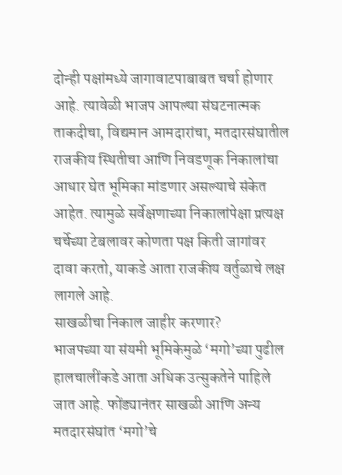दोन्ही पक्षांमध्ये जागावाटपाबाबत चर्चा होणार आहे. त्यावेळी भाजप आपल्या संघटनात्मक ताकदीचा, विद्यमान आमदारांचा, मतदारसंघातील राजकीय स्थितीचा आणि निवडणूक निकालांचा आधार घेत भूमिका मांडणार असल्याचे संकेत आहेत. त्यामुळे सर्वेक्षणाच्या निकालांपेक्षा प्रत्यक्ष चर्चेच्या टेबलावर कोणता पक्ष किती जागांवर दावा करतो, याकडे आता राजकीय वर्तुळाचे लक्ष लागले आहे.
साखळीचा निकाल जाहीर करणार?
भाजपच्या या संयमी भूमिकेमुळे ‘मगो’च्या पुढील हालचालींकडे आता अधिक उत्सुकतेने पाहिले जात आहे. फोंड्यानंतर साखळी आणि अन्य मतदारसंघांत ‘मगो’चे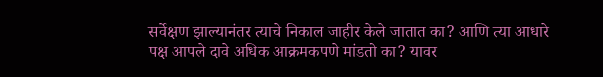सर्वेक्षण झाल्यानंतर त्याचे निकाल जाहीर केले जातात का? आणि त्या आधारे पक्ष आपले दावे अधिक आक्रमकपणे मांडतो का? यावर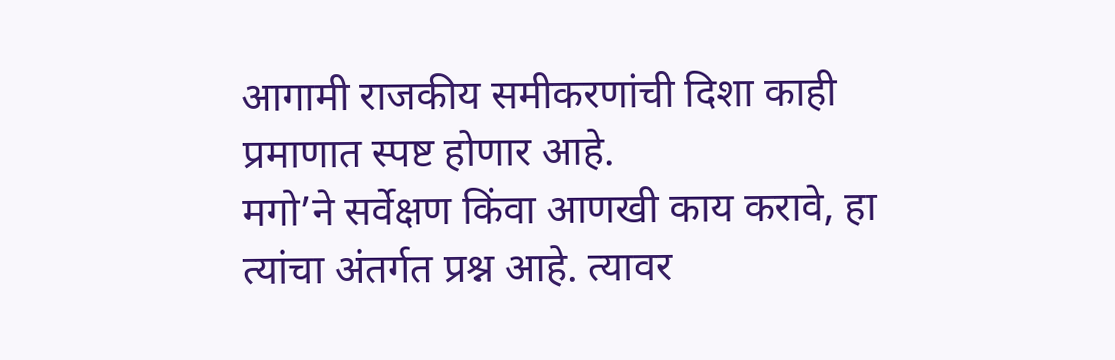आगामी राजकीय समीकरणांची दिशा काही प्रमाणात स्पष्ट होणार आहे.
मगो’ने सर्वेक्षण किंवा आणखी काय करावे, हा त्यांचा अंतर्गत प्रश्न आहे. त्यावर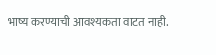भाष्य करण्याची आवश्यकता वाटत नाही.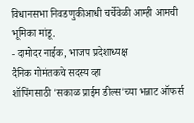विधानसभा निवडणुकीआधी चर्चेवेळी आम्ही आमची भूमिका मांडू.
- दामोदर नाईक, भाजप प्रदेशाध्यक्ष
दैनिक गोमंतकचे सदस्य व्हा
शॉपिंगसाठी 'सकाळ प्राईम डील्स'च्या भन्नाट ऑफर्स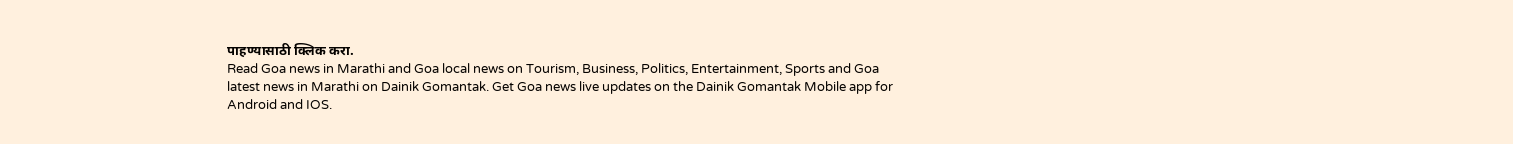पाहण्यासाठी क्लिक करा.
Read Goa news in Marathi and Goa local news on Tourism, Business, Politics, Entertainment, Sports and Goa latest news in Marathi on Dainik Gomantak. Get Goa news live updates on the Dainik Gomantak Mobile app for Android and IOS.